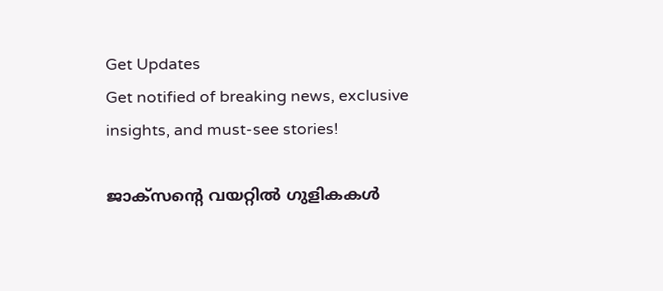Get Updates
Get notified of breaking news, exclusive insights, and must-see stories!

ജാക്‌സന്റെ വയറ്റില്‍ ഗുളികകള്‍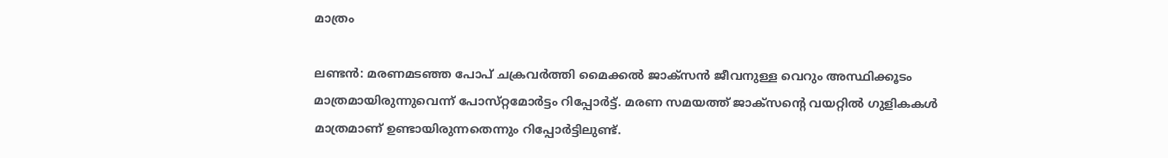മാത്രം

ലണ്ടന്‍: മരണമടഞ്ഞ പോപ്‌ ചക്രവര്‍ത്തി മൈക്കല്‍ ജാക്‌സന്‍ ജീവനുള്ള വെറും അസ്ഥിക്കൂടം മാത്രമായിരുന്നുവെന്ന്‌ പോസ്‌റ്റമോര്‍ട്ടം റിപ്പോര്‍ട്ട്‌. മരണ സമയത്ത്‌ ജാക്‌സന്റെ വയറ്റില്‍ ഗുളികകള്‍ മാത്രമാണ്‌ ഉണ്ടായിരുന്നതെന്നും റിപ്പോര്‍ട്ടിലുണ്ട്‌.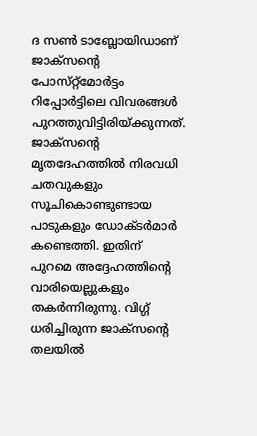ദ സണ്‍ ടാബ്ലോയിഡാണ്‌ ജാക്‌സന്റെ പോസ്‌റ്റ്‌മോര്‍ട്ടം റിപ്പോര്‍ട്ടിലെ വിവരങ്ങള്‍ പുറത്തുവിട്ടിരിയ്‌ക്കുന്നത്‌. ജാക്‌സന്റെ മൃതദേഹത്തില്‍ നിരവധി ചതവുകളും സൂചികൊണ്ടുണ്ടായ പാടുകളും ഡോക്ടര്‍മാര്‍ കണ്ടെത്തി. ഇതിന്‌ പുറമെ അദ്ദേഹത്തിന്റെ വാരിയെല്ലുകളും തകര്‍ന്നിരുന്നു. വിഗ്ഗ്‌ ധരിച്ചിരുന്ന ജാക്‌സന്റെ തലയില്‍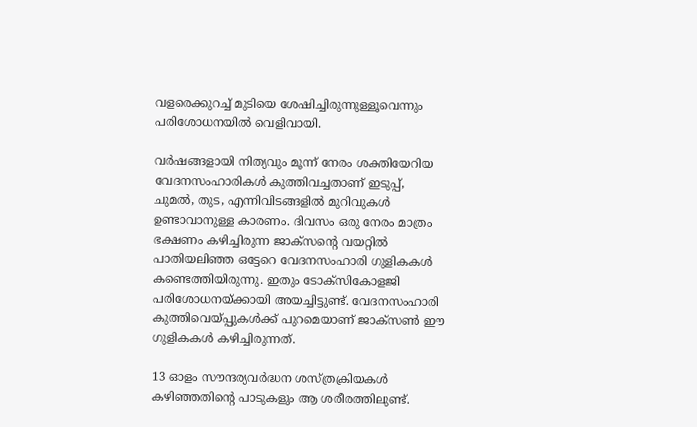വളരെക്കുറച്ച്‌ മുടിയെ ശേഷിച്ചിരുന്നുള്ളൂവെന്നും പരിശോധനയില്‍ വെളിവായി.

വര്‍ഷങ്ങളായി നിത്യവും മൂന്ന്‌ നേരം ശക്തിയേറിയ വേദനസംഹാരികള്‍ കുത്തിവച്ചതാണ്‌ ഇടുപ്പ്‌, ചുമല്‍, തുട, എന്നിവിടങ്ങളില്‍ മുറിവുകള്‍ ഉണ്ടാവാനുള്ള കാരണം. ദിവസം ഒരു നേരം മാത്രം ഭക്ഷണം കഴിച്ചിരുന്ന ജാക്‌സന്റെ വയറ്റില്‍ പാതിയലിഞ്ഞ ഒട്ടേറെ വേദനസംഹാരി ഗുളികകള്‍ കണ്ടെത്തിയിരുന്നു. ഇതും ടോക്‌സികോളജി പരിശോധനയ്‌ക്കായി അയച്ചിട്ടുണ്ട്‌. വേദനസംഹാരി കുത്തിവെയ്‌പ്പുകള്‍ക്ക്‌ പുറമെയാണ്‌ ജാക്‌സണ്‍ ഈ ഗുളികകള്‍ കഴിച്ചിരുന്നത്‌.

13 ഓളം സൗന്ദര്യവര്‍ദ്ധന ശസ്‌ത്രക്രിയകള്‍ കഴിഞ്ഞതിന്റെ പാടുകളും ആ ശരീരത്തിലുണ്ട്‌.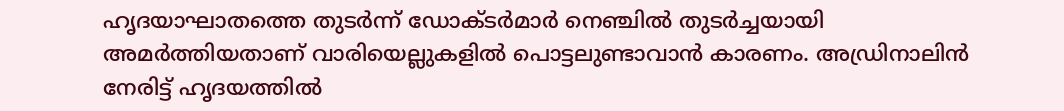ഹൃദയാഘാതത്തെ തുടര്‍ന്ന്‌ ഡോക്ടര്‍മാര്‍ നെഞ്ചില്‍ തുടര്‍ച്ചയായി അമര്‍ത്തിയതാണ്‌ വാരിയെല്ലുകളില്‍ പൊട്ടലുണ്ടാവാന്‍ കാരണം. അഡ്രിനാലിന്‍ നേരിട്ട്‌ ഹൃദയത്തില്‍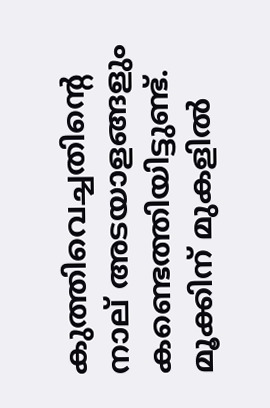കുത്തിവെച്ചതിന്റെ നാല്‌ അടയാളങ്ങളും കണ്ടെത്തിയിട്ടുണ്ട്‌. മൂക്കിന്‌ മുകളില്‍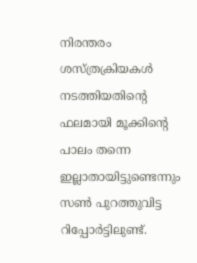നിരന്തരം ശസ്‌ത്രക്രിയകള്‍ നടത്തിയതിന്റെ ഫലമായി മൂക്കിന്റെ പാലം തന്നെ ഇല്ലാതായിട്ടുണ്ടെന്നും സണ്‍ പുറത്തുവിട്ട റിപ്പോര്‍ട്ടിലുണ്ട്‌.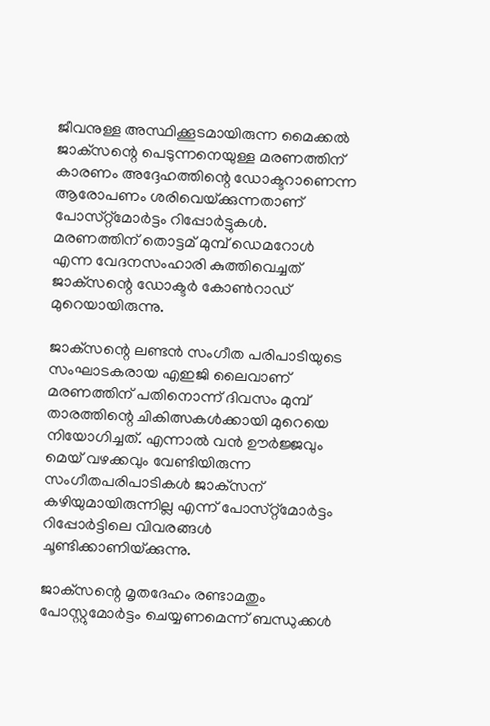ജീവനുള്ള അസ്ഥിക്കൂടമായിരുന്ന മൈക്കല്‍ ജാക്‌സന്റെ പെടുന്നനെയുള്ള മരണത്തിന്‌ കാരണം അദ്ദേഹത്തിന്റെ ഡോക്ടറാണെന്ന ആരോപണം ശരിവെയ്‌ക്കുന്നതാണ്‌ പോസ്‌റ്റ്‌മോര്‍ട്ടം റിപ്പോര്‍ട്ടുകള്‍. മരണത്തിന്‌ തൊട്ടമ്‌ മുമ്പ്‌ ഡെമറോള്‍ എന്ന വേദനസംഹാരി കുത്തിവെച്ചത്‌ ജാക്‌സന്റെ ഡോക്ടര്‍ കോണ്‍റാഡ്‌ മുറെയായിരുന്നു.

ജാക്‌സന്റെ ലണ്ടന്‍ സംഗീത പരിപാടിയുടെ സംഘാടകരായ എഇജി ലൈവാണ്‌ മരണത്തിന്‌ പതിനൊന്ന്‌ ദിവസം മുമ്പ്‌ താരത്തിന്റെ ചികിത്സകള്‍ക്കായി മുറെയെ നിയോഗിച്ചത്‌. എന്നാല്‍ വന്‍ ഊര്‍ജ്ജവും മെയ്‌ വഴക്കവും വേണ്ടിയിരുന്ന സംഗീതപരിപാടികള്‍ ജാക്‌സന്‌ കഴിയുമായിരുന്നില്ല എന്ന്‌ പോസ്‌റ്റ്‌മോര്‍ട്ടം റിപ്പോര്‍ട്ടിലെ വിവരങ്ങള്‍ ചൂണ്ടിക്കാണിയ്‌ക്കുന്നു.

ജാക്‌സന്റെ മൃതദേഹം രണ്ടാമതും പോസ്റ്റുമോര്‍ട്ടം ചെയ്യണമെന്ന്‌ ബന്ധുക്കള്‍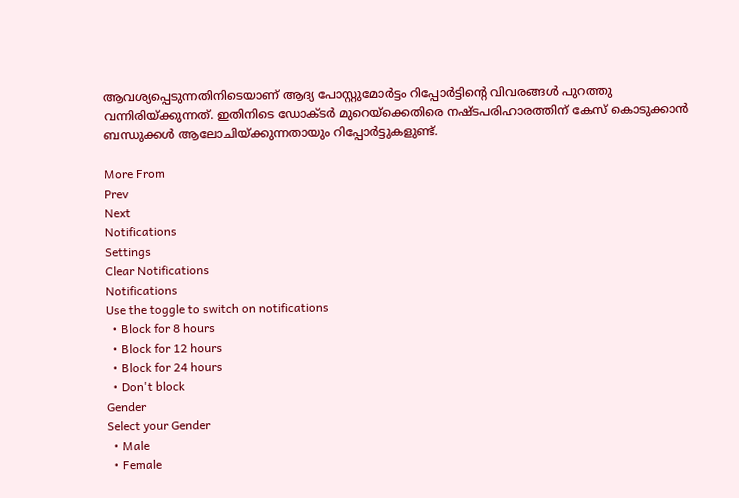ആവശ്യപ്പെടുന്നതിനിടെയാണ്‌ ആദ്യ പോസ്റ്റുമോര്‍ട്ടം റിപ്പോര്‍ട്ടിന്റെ വിവരങ്ങള്‍ പുറത്തു വന്നിരിയ്‌ക്കുന്നത്‌. ഇതിനിടെ ഡോക്ടര്‍ മുറെയ്‌ക്കെതിരെ നഷ്ടപരിഹാരത്തിന്‌ കേസ്‌ കൊടുക്കാന്‍ ബന്ധുക്കള്‍ ആലോചിയ്‌ക്കുന്നതായും റിപ്പോര്‍ട്ടുകളുണ്ട്‌.

More From
Prev
Next
Notifications
Settings
Clear Notifications
Notifications
Use the toggle to switch on notifications
  • Block for 8 hours
  • Block for 12 hours
  • Block for 24 hours
  • Don't block
Gender
Select your Gender
  • Male
  • Female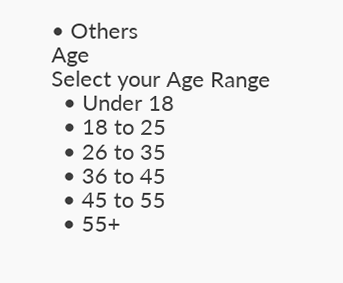• Others
Age
Select your Age Range
  • Under 18
  • 18 to 25
  • 26 to 35
  • 36 to 45
  • 45 to 55
  • 55+